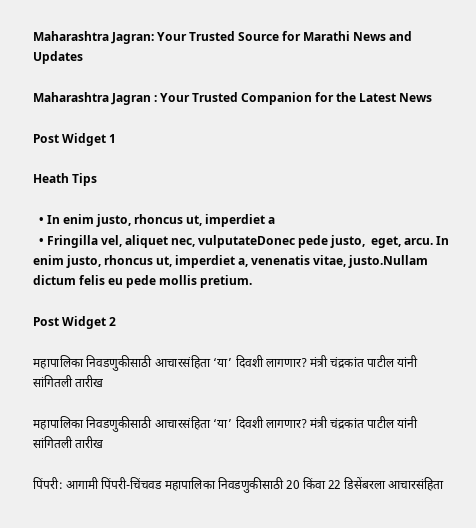Maharashtra Jagran: Your Trusted Source for Marathi News and Updates

Maharashtra Jagran : Your Trusted Companion for the Latest News

Post Widget 1

Heath Tips

  • In enim justo, rhoncus ut, imperdiet a
  • Fringilla vel, aliquet nec, vulputateDonec pede justo,  eget, arcu. In enim justo, rhoncus ut, imperdiet a, venenatis vitae, justo.Nullam dictum felis eu pede mollis pretium.

Post Widget 2

महापालिका निवडणुकीसाठी आचारसंहिता ‘या’ दिवशी लागणार? मंत्री चंद्रकांत पाटील यांनी सांगितली तारीख

महापालिका निवडणुकीसाठी आचारसंहिता ‘या’ दिवशी लागणार? मंत्री चंद्रकांत पाटील यांनी सांगितली तारीख

पिंपरी: आगामी पिंपरी-चिंचवड महापालिका निवडणुकीसाठी 20 किंवा 22 डिसेंबरला आचारसंहिता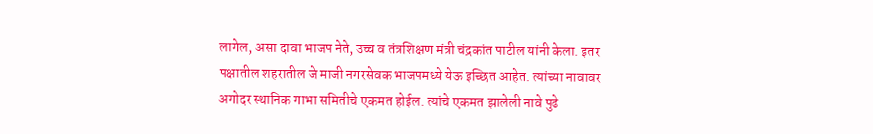लागेल, असा दावा भाजप नेते, उच्च व तंत्रशिक्षण मंत्री चंद्रकांत पाटील यांनी केला. इतर पक्षातील शहरातील जे माजी नगरसेवक भाजपमध्ये येऊ इच्छित आहेत. त्यांच्या नावावर अगोदर स्थानिक गाभा समितीचे एकमत होईल. त्यांचे एकमत झालेली नावे पुढे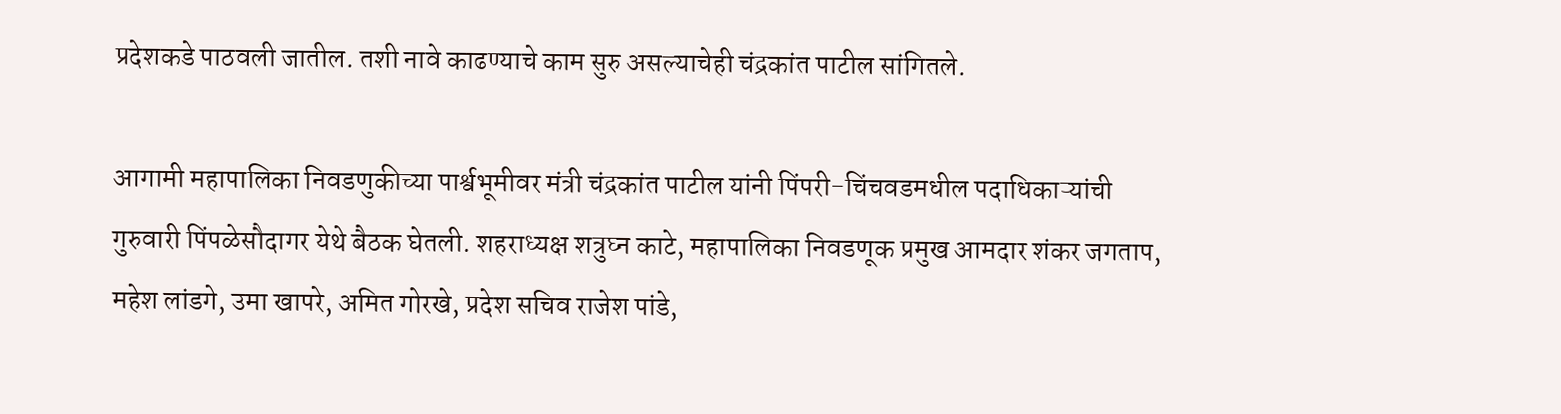प्रदेशकडे पाठवली जातील. तशी नावे काढण्याचे काम सुरु असल्याचेही चंद्रकांत पाटील सांगितले.

आगामी महापालिका निवडणुकीच्या पार्श्वभूमीवर मंत्री चंद्रकांत पाटील यांनी पिंपरी-चिंचवडमधील पदाधिकाऱ्यांची गुरुवारी पिंपळेसौदागर येथे बैठक घेतली. शहराध्यक्ष शत्रुघ्न काटे, महापालिका निवडणूक प्रमुख आमदार शंकर जगताप, महेश लांडगे, उमा खापरे, अमित गोरखे, प्रदेश सचिव राजेश पांडे,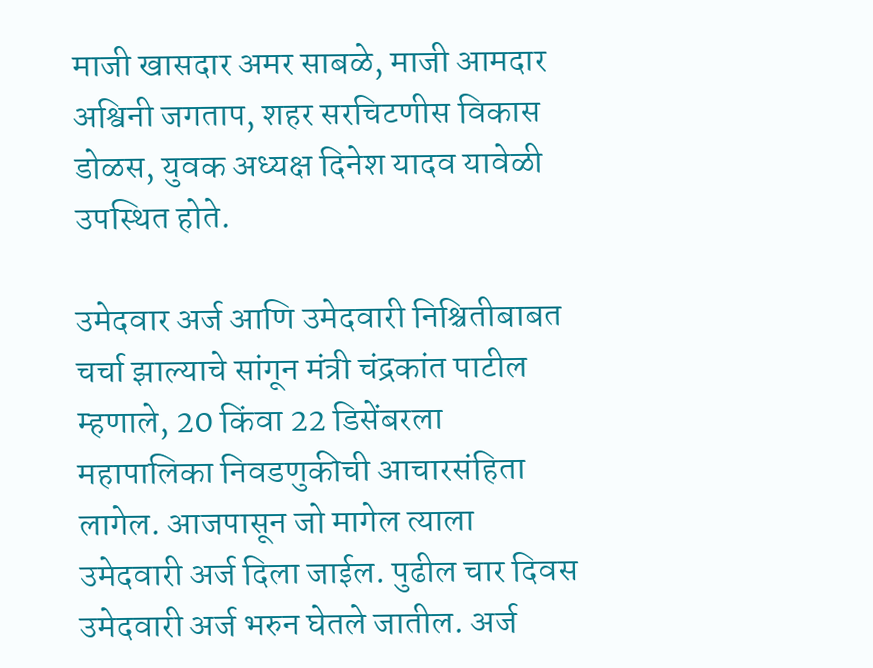माजी खासदार अमर साबळे, माजी आमदार अश्विनी जगताप, शहर सरचिटणीस विकास डोळस, युवक अध्यक्ष दिनेश यादव यावेळी उपस्थित होते.

उमेदवार अर्ज आणि उमेदवारी निश्चितीबाबत चर्चा झाल्याचे सांगून मंत्री चंद्रकांत पाटील म्हणाले, 20 किंवा 22 डिसेंबरला महापालिका निवडणुकीची आचारसंहिता लागेल. आजपासून जो मागेल त्याला उमेदवारी अर्ज दिला जाईल. पुढील चार दिवस उमेदवारी अर्ज भरुन घेतले जातील. अर्ज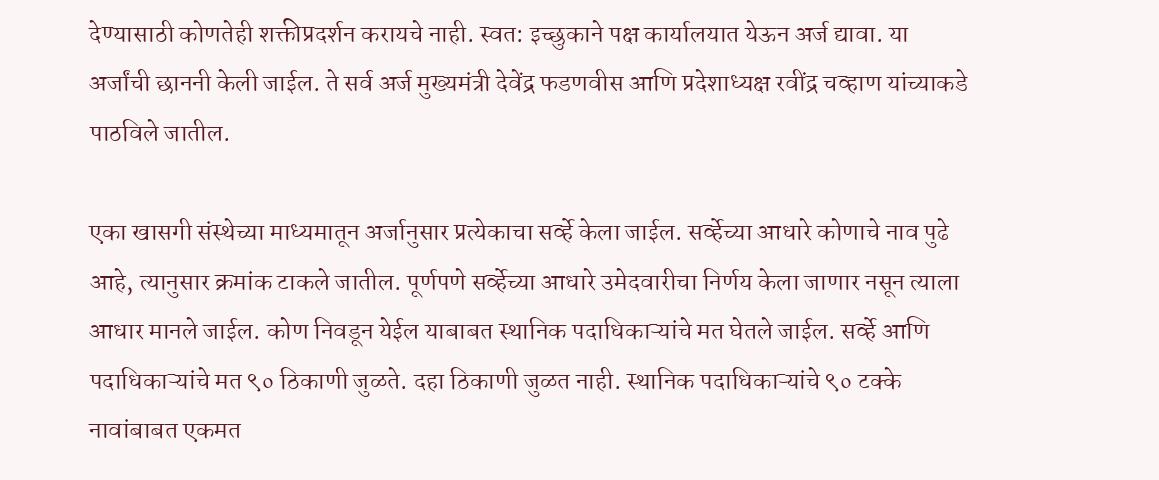देण्यासाठी कोणतेही शक्तीप्रदर्शन करायचे नाही. स्वत: इच्छुकाने पक्ष कार्यालयात येऊन अर्ज द्यावा. या अर्जांची छाननी केली जाईल. ते सर्व अर्ज मुख्यमंत्री देवेंद्र फडणवीस आणि प्रदेशाध्यक्ष रवींद्र चव्हाण यांच्याकडे पाठविले जातील.

एका खासगी संस्थेच्या माध्यमातून अर्जानुसार प्रत्येकाचा सर्व्हे केला जाईल. सर्व्हेच्या आधारे कोणाचे नाव पुढे आहे, त्यानुसार क्रमांक टाकले जातील. पूर्णपणे सर्व्हेच्या आधारे उमेदवारीचा निर्णय केला जाणार नसून त्याला आधार मानले जाईल. कोण निवडून येईल याबाबत स्थानिक पदाधिकाऱ्यांचे मत घेतले जाईल. सर्व्हे आणि पदाधिकाऱ्यांचे मत ९० ठिकाणी जुळते. दहा ठिकाणी जुळत नाही. स्थानिक पदाधिकाऱ्यांचे ९० टक्के नावांबाबत एकमत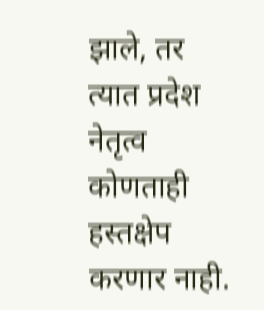झाले, तर त्यात प्रदेश नेतृत्व कोणताही हस्तक्षेप करणार नाही.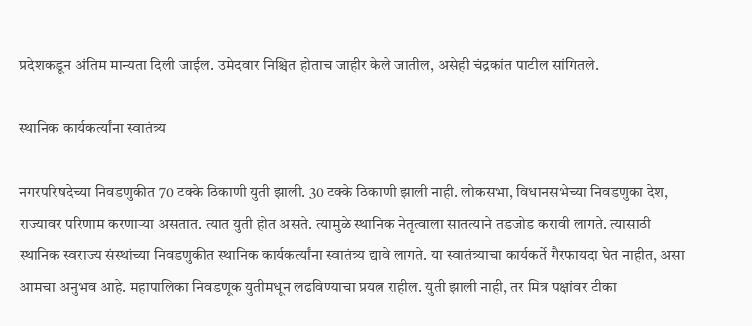प्रदेशकडून अंतिम मान्यता दिली जाईल. उमेदवार निश्चित होताच जाहीर केले जातील, असेही चंद्रकांत पाटील सांगितले.

स्थानिक कार्यकर्त्यांना स्वातंत्र्य

नगरपरिषदेच्या निवडणुकीत 70 टक्के ठिकाणी युती झाली. 30 टक्के ठिकाणी झाली नाही. लोकसभा, विधानसभेच्या निवडणुका देश, राज्यावर परिणाम करणाऱ्या असतात. त्यात युती होत असते. त्यामुळे स्थानिक नेतृत्वाला सातत्याने तडजोड करावी लागते. त्यासाठी स्थानिक स्वराज्य संस्थांच्या निवडणुकीत स्थानिक कार्यकर्त्यांना स्वातंत्र्य द्यावे लागते. या स्वातंत्र्याचा कार्यकर्ते गैरफायदा घेत नाहीत, असा आमचा अनुभव आहे. महापालिका निवडणूक युतीमधून लढविण्याचा प्रयत्न राहील. युती झाली नाही, तर मित्र पक्षांवर टीका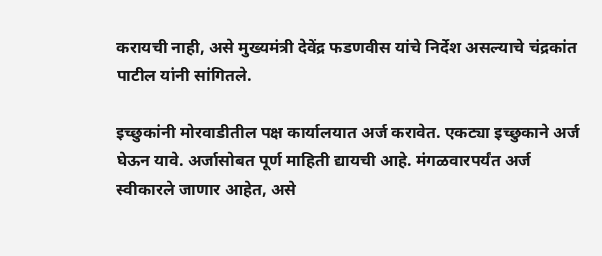करायची नाही, असे मुख्यमंत्री देवेंद्र फडणवीस यांचे निर्देश असल्याचे चंद्रकांत पाटील यांनी सांगितले.

इच्छुकांनी मोरवाडीतील पक्ष कार्यालयात अर्ज करावेत. एकट्या इच्छुकाने अर्ज घेऊन यावे. अर्जासोबत पूर्ण माहिती द्यायची आहे. मंगळवारपर्यंत अर्ज स्वीकारले जाणार आहेत, असे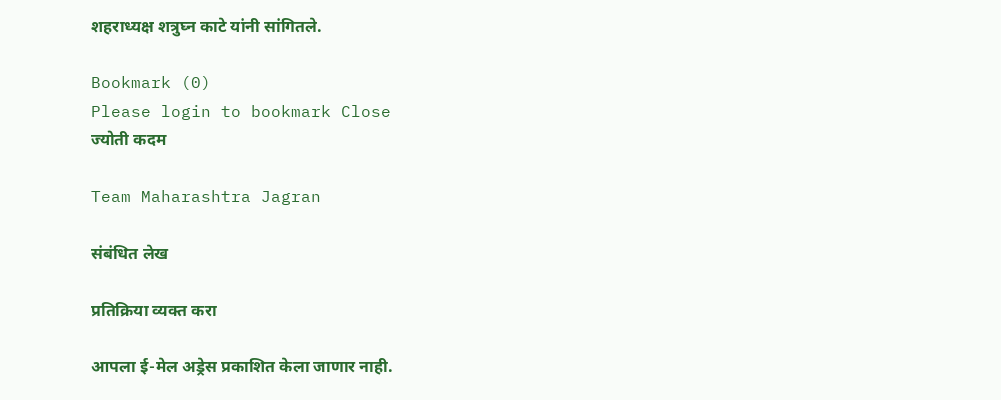शहराध्यक्ष शत्रुघ्न काटे यांनी सांगितले.

Bookmark (0)
Please login to bookmark Close
ज्योती कदम

Team Maharashtra Jagran

संबंधित लेख

प्रतिक्रिया व्यक्त करा

आपला ई-मेल अड्रेस प्रकाशित केला जाणार नाही.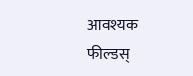आवश्यक फील्डस्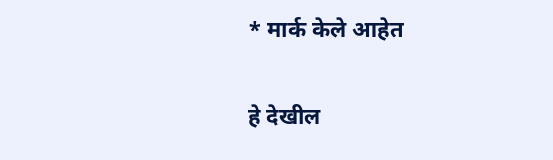* मार्क केले आहेत

हे देखील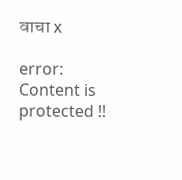वाचा x

error: Content is protected !!